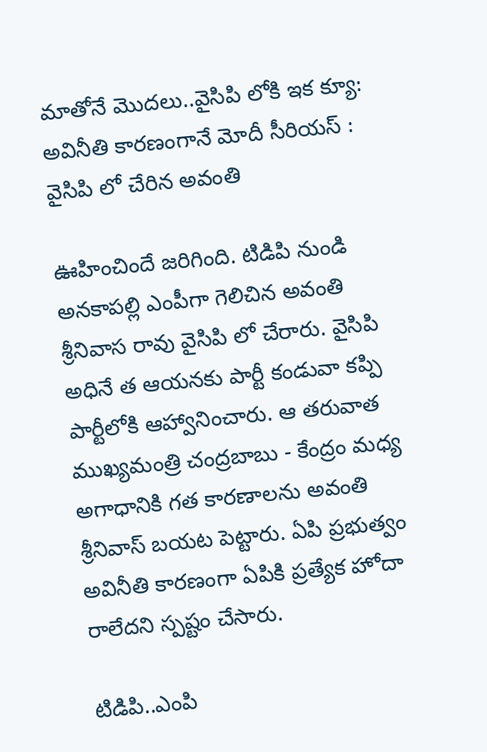మాతోనే మొద‌లు..వైసిపి లోకి ఇక క్యూ: అవినీతి కార‌ణంగానే మోదీ సీరియ‌స్ : వైసిపి లో చేరిన అవంతి

ఊహించిందే జ‌రిగింది. టిడిపి నుండి అనకాప‌ల్లి ఎంపీగా గెలిచిన అవంతి శ్రీనివాస రావు వైసిపి లో చేరారు. వైసిపి అధినే త ఆయ‌న‌కు పార్టీ కండువా క‌ప్పి పార్టీలోకి ఆహ్వానించారు. ఆ త‌రువాత ముఖ్య‌మంత్రి చంద్ర‌బాబు - కేంద్రం మ‌ధ్య అగాధానికి గ‌త కార‌ణాల‌ను అవంతి శ్రీనివాస్ బ‌య‌ట పెట్టారు. ఏపి ప్ర‌భుత్వం అవినీతి కార‌ణంగా ఏపికి ప్ర‌త్యేక హోదా రాలేద‌ని స్ప‌ష్టం చేసారు.

టిడిపి..ఎంపి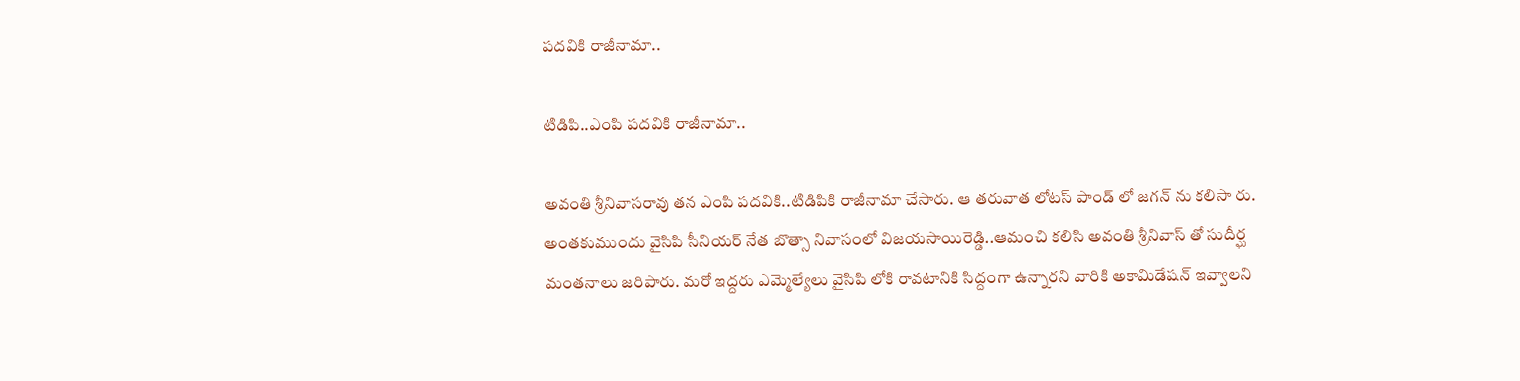ప‌ద‌వికి రాజీనామా..

టిడిపి..ఎంపి ప‌ద‌వికి రాజీనామా..

అవంతి శ్రీనివాస‌రావు త‌న ఎంపి ప‌ద‌వికి..టిడిపికి రాజీనామా చేసారు. ఆ త‌రువాత లోట‌స్ పాండ్ లో జ‌గ‌న్ ను క‌లిసా రు. అంత‌కుముందు వైసిపి సీనియ‌ర్ నేత బొత్సా నివాసంలో విజ‌య‌సాయిరెడ్డి..ఆమంచి క‌లిసి అవంతి శ్రీనివాస్ తో సుదీర్ఘ మంత‌నాలు జ‌రిపారు. మ‌రో ఇద్ద‌రు ఎమ్మెల్యేలు వైసిపి లోకి రావ‌టానికి సిద్దంగా ఉన్నార‌ని వారికి అకామిడేష‌న్ ఇవ్వాల‌ని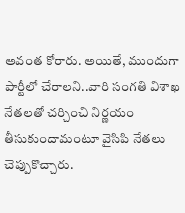అవంత కోరారు. అయితే, ముందుగా పార్టీలో చేరాల‌ని..వారి సంగ‌తి విశాఖ నేత‌ల‌తో చ‌ర్చించి నిర్ణ‌యం తీసుకుందామంటూ వైసిపి నేత‌లు చెప్పుకొచ్చారు.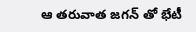ఆ త‌రువాత జ‌గ‌న్ తో భేటీ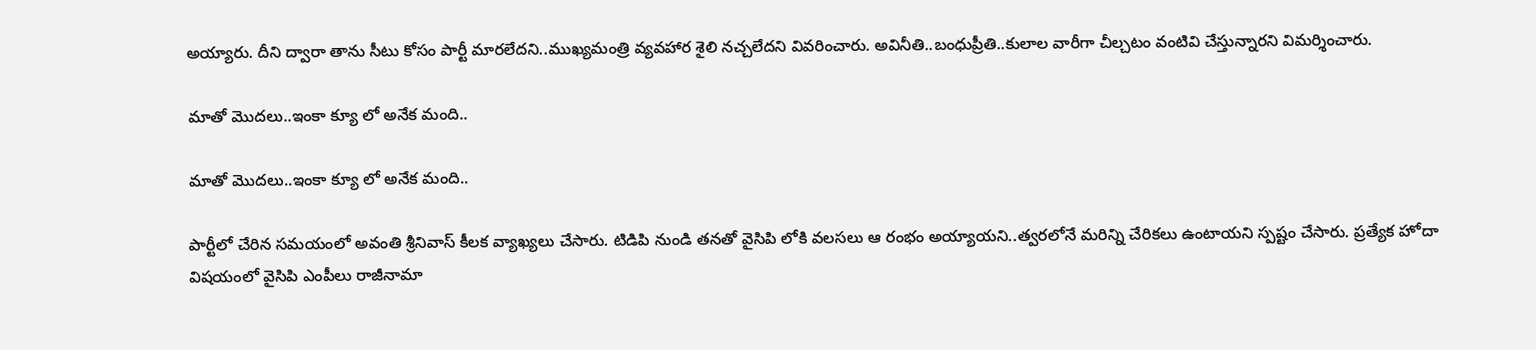అయ్యారు. దీని ద్వారా తాను సీటు కోసం పార్టీ మార‌లేద‌ని..ముఖ్య‌మంత్రి వ్య‌వ‌హార శైలి న‌చ్చ‌లేద‌ని వివ‌రించారు. అవినీతి..బంధుప్రీతి..కులాల వారీగా చీల్చ‌టం వంటివి చేస్తున్నార‌ని విమ‌ర్శించారు.

మాతో మొద‌లు..ఇంకా క్యూ లో అనేక మంది..

మాతో మొద‌లు..ఇంకా క్యూ లో అనేక మంది..

పార్టీలో చేరిన స‌మ‌యంలో అవంతి శ్రీనివాస్ కీల‌క వ్యాఖ్య‌లు చేసారు. టిడిపి నుండి త‌న‌తో వైసిపి లోకి వ‌ల‌స‌లు ఆ రంభం అయ్యాయ‌ని..త్వ‌ర‌లోనే మ‌రిన్ని చేరిక‌లు ఉంటాయ‌ని స్ప‌ష్టం చేసారు. ప్ర‌త్యేక హోదా విష‌యంలో వైసిపి ఎంపీలు రాజీనామా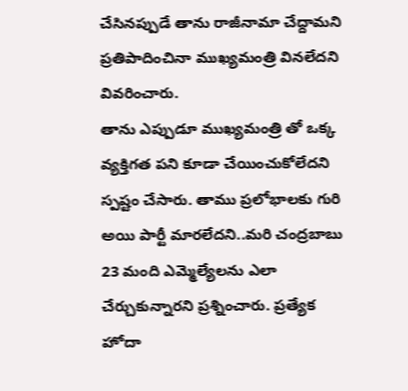చేసినప్పుడే తాను రాజీనామా చేద్దామ‌ని ప్ర‌తిపాదించినా ముఖ్య‌మంత్రి విన‌లేద‌ని వివ‌రించారు.
తాను ఎప్పుడూ ముఖ్య‌మంత్రి తో ఒక్క వ్య‌క్తిగ‌త ప‌ని కూడా చేయించుకోలేద‌ని స్ప‌ష్టం చేసారు. తాము ప్ర‌లోభాల‌కు గురి అయి పార్టీ మార‌లేద‌ని..మ‌రి చంద్రబాబు 23 మంది ఎమ్మెల్యేల‌ను ఎలా చేర్చుకున్నార‌ని ప్ర‌శ్నించారు. ప్ర‌త్యేక హోదా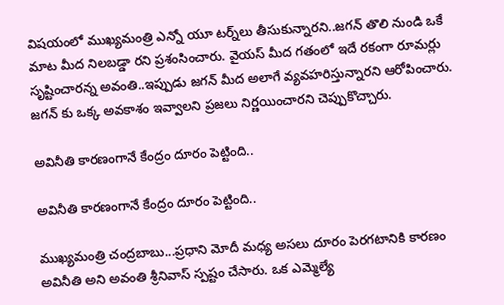విష‌యంలో ముఖ్య‌మంత్రి ఎన్నో యూ ట‌ర్న్‌లు తీసుకున్నార‌ని..జ‌గ‌న్ తొలి నుండి ఒకే మాట మీద నిల‌బడ్డా ర‌ని ప్ర‌శంసించారు. వైయ‌స్ మీద గ‌తంలో ఇదే ర‌కంగా రూమ‌ర్లు సృష్టించార‌న్న అవంతి..ఇప్పుడు జ‌గ‌న్ మీద అలాగే వ్య‌వ‌హ‌రిస్తున్నార‌ని ఆరోపించారు. జ‌గ‌న్ కు ఒక్క అవ‌కాశం ఇవ్వాల‌ని ప్ర‌జ‌లు నిర్ణ‌యించార‌ని చెప్పుకొచ్చారు.

అవినీతి కార‌ణంగానే కేంద్రం దూరం పెట్టింది..

అవినీతి కార‌ణంగానే కేంద్రం దూరం పెట్టింది..

ముఖ్య‌మంత్రి చంద్ర‌బాబు...ప్ర‌ధాని మోదీ మ‌ధ్య అసలు దూరం పెర‌గ‌టానికి కార‌ణం అవినీతి అని అవంతి శ్రీనివాస్ స్ప‌ష్టం చేసారు. ఒక ఎమ్మెల్యే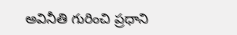అవినీతి గురించి ప్ర‌ధాని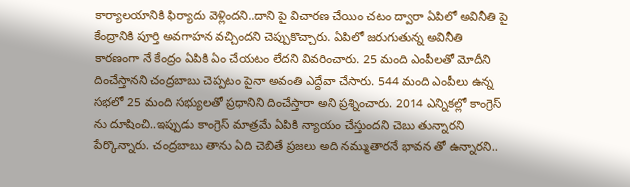కార్యాల‌యానికి ఫిర్యాదు వెళ్లింద‌ని..దాని పై విచార‌ణ చేయిం చ‌టం ద్వారా ఏపిలో అవినీతి పై కేంద్రానికి పూర్తి అవ‌గాహ‌న వ‌చ్చింద‌ని చెప్పుకొచ్చారు. ఏపిలో జ‌రుగుతున్న అవినీతి కార‌ణంగా నే కేంద్రం ఏపికి ఏం చేయ‌టం లేద‌ని వివ‌రించారు. 25 మంది ఎంపీల‌తో మోదీని దించేస్తాన‌ని చంద్ర‌బాబు చెప్ప‌టం పైనా అవంతి ఎద్దేవా చేసారు. 544 మంది ఎంపీలు ఉన్న స‌భ‌లో 25 మంది స‌భ్యుల‌తో ప్ర‌ధానిని దించేస్తారా అని ప్ర‌శ్నించారు. 2014 ఎన్నిక‌ల్లో కాంగ్రెస్ ను దూషించి..ఇప్పుడు కాంగ్రెస్ మాత్ర‌మే ఏపికి న్యాయం చేస్తుంద‌ని చెబు తున్నార‌ని పేర్కొన్నారు. చంద్ర‌బాబు తాను ఏది చెబితే ప్ర‌జ‌లు అది న‌మ్ముతార‌నే భావ‌న తో ఉన్నార‌ని..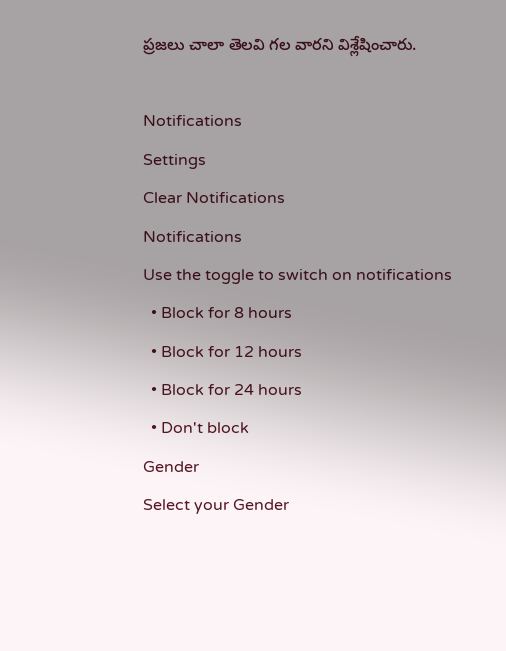ప్ర‌జ‌లు చాలా తెల‌వి గ‌ల వార‌ని విశ్లేషించారు.

Notifications
Settings
Clear Notifications
Notifications
Use the toggle to switch on notifications
  • Block for 8 hours
  • Block for 12 hours
  • Block for 24 hours
  • Don't block
Gender
Select your Gender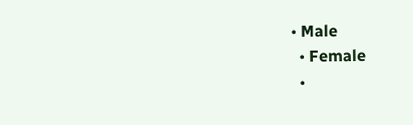• Male
  • Female
  •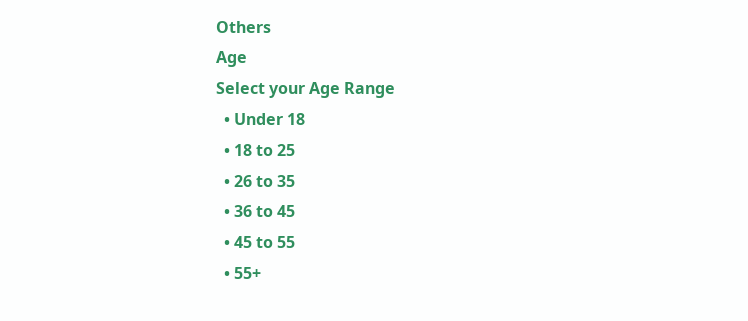Others
Age
Select your Age Range
  • Under 18
  • 18 to 25
  • 26 to 35
  • 36 to 45
  • 45 to 55
  • 55+